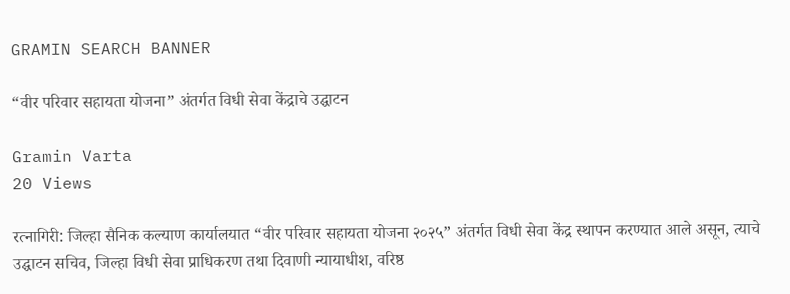GRAMIN SEARCH BANNER

“वीर परिवार सहायता योजना” अंतर्गत विधी सेवा केंद्राचे उद्घाटन

Gramin Varta
20 Views

रत्नागिरी: जिल्हा सैनिक कल्याण कार्यालयात “वीर परिवार सहायता योजना २०२५” अंतर्गत विधी सेवा केंद्र स्थापन करण्यात आले असून, त्याचे उद्घाटन सचिव, जिल्हा विधी सेवा प्राधिकरण तथा दिवाणी न्यायाधीश, वरिष्ठ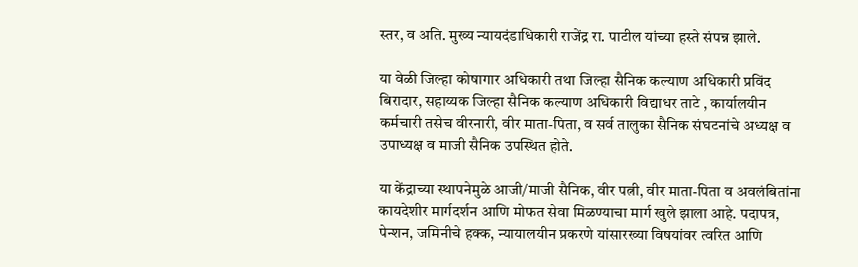स्तर, व अति. मुख्य न्यायदंडाधिकारी राजेंद्र रा. पाटील यांच्या हस्ते संपन्न झाले.

या वेळी जिल्हा कोषागार अधिकारी तथा जिल्हा सैनिक कल्याण अधिकारी प्रविंद बिरादार, सहाय्यक जिल्हा सैनिक कल्याण अधिकारी विद्याधर ताटे , कार्यालयीन कर्मचारी तसेच वीरनारी, वीर माता-पिता, व सर्व तालुका सैनिक संघटनांचे अध्यक्ष व उपाध्यक्ष व माजी सैनिक उपस्थित होते.

या केंद्राच्या स्थापनेमुळे आजी/माजी सैनिक, वीर पत्नी, वीर माता-पिता व अवलंबितांना कायदेशीर मार्गदर्शन आणि मोफत सेवा मिळण्याचा मार्ग खुले झाला आहे. पदापत्र, पेन्शन, जमिनीचे हक्क, न्यायालयीन प्रकरणे यांसारख्या विषयांवर त्वरित आणि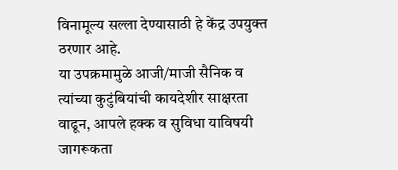विनामूल्य सल्ला देण्यासाठी हे केंद्र उपयुक्त ठरणार आहे.
या उपक्रमामुळे आजी/माजी सैनिक व त्यांच्या कुटुंबियांची कायदेशीर साक्षरता वाढून, आपले हक्क व सुविधा याविषयी जागरूकता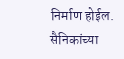निर्माण होईल. सैनिकांच्या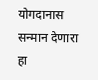योगदानास सन्मान देणारा हा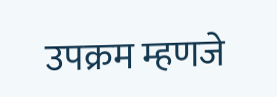उपक्रम म्हणजे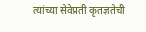त्यांच्या सेवेप्रती कृतज्ञतेची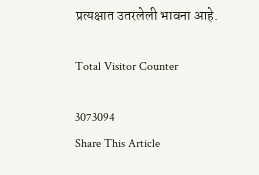प्रत्यक्षात उतरलेली भावना आहे.

Total Visitor Counter

3073094
Share This Article